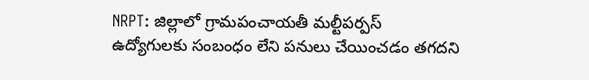NRPT: జిల్లాలో గ్రామపంచాయతీ మల్టీపర్పస్ ఉద్యోగులకు సంబంధం లేని పనులు చేయించడం తగదని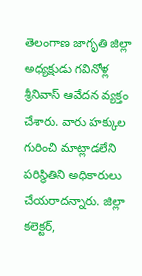తెలంగాణ జాగృతి జిల్లా అధ్యక్షుడు గవినోళ్ల శ్రీనివాస్ ఆవేదన వ్యక్తం చేశారు. వారు హక్కుల గురించి మాట్లాడలేని పరిస్థితిని అధికారులు చేయరాదన్నారు. జిల్లా కలెక్టర్,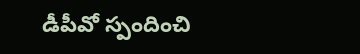డీపీవో స్పందించి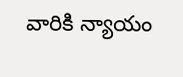వారికి న్యాయం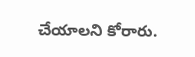చేయాలని కోరారు.